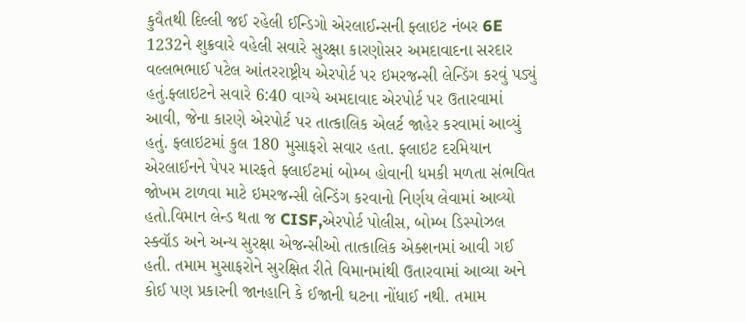કુવૈતથી દિલ્લી જઈ રહેલી ઈન્ડિગો એરલાઈન્સની ફ્લાઇટ નંબર 6E 1232ને શુક્રવારે વહેલી સવારે સુરક્ષા કારણોસર અમદાવાદના સરદાર વલ્લભભાઈ પટેલ આંતરરાષ્ટ્રીય એરપોર્ટ પર ઇમરજન્સી લેન્ડિંગ કરવું પડ્યું હતું.ફ્લાઇટને સવારે 6:40 વાગ્યે અમદાવાદ એરપોર્ટ પર ઉતારવામાં આવી, જેના કારણે એરપોર્ટ પર તાત્કાલિક એલર્ટ જાહેર કરવામાં આવ્યું હતું. ફ્લાઇટમાં કુલ 180 મુસાફરો સવાર હતા. ફ્લાઇટ દરમિયાન એરલાઈનને પેપર મારફતે ફ્લાઈટમાં બોમ્બ હોવાની ધમકી મળતા સંભવિત જોખમ ટાળવા માટે ઇમરજન્સી લેન્ડિંગ કરવાનો નિર્ણય લેવામાં આવ્યો હતો.વિમાન લેન્ડ થતા જ CISF,એરપોર્ટ પોલીસ, બોમ્બ ડિસ્પોઝલ સ્ક્વૉડ અને અન્ય સુરક્ષા એજન્સીઓ તાત્કાલિક એક્શનમાં આવી ગઈ હતી. તમામ મુસાફરોને સુરક્ષિત રીતે વિમાનમાંથી ઉતારવામાં આવ્યા અને કોઈ પણ પ્રકારની જાનહાનિ કે ઈજાની ઘટના નોંધાઈ નથી. તમામ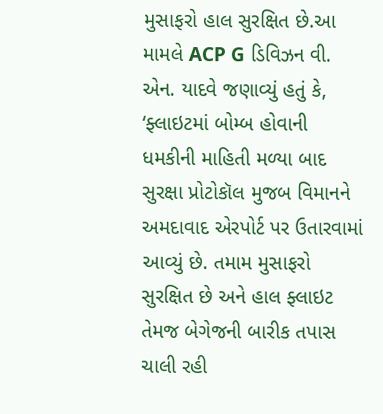મુસાફરો હાલ સુરક્ષિત છે.આ મામલે ACP G ડિવિઝન વી. એન. યાદવે જણાવ્યું હતું કે, ‘ફ્લાઇટમાં બોમ્બ હોવાની ધમકીની માહિતી મળ્યા બાદ સુરક્ષા પ્રોટોકૉલ મુજબ વિમાનને અમદાવાદ એરપોર્ટ પર ઉતારવામાં આવ્યું છે. તમામ મુસાફરો સુરક્ષિત છે અને હાલ ફ્લાઇટ તેમજ બેગેજની બારીક તપાસ ચાલી રહી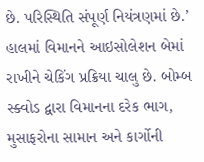છે. પરિસ્થિતિ સંપૂર્ણ નિયંત્રણમાં છે.’ હાલમાં વિમાનને આઇસોલેશન બેમાં રાખીને ચેકિંગ પ્રક્રિયા ચાલુ છે. બોમ્બ સ્ક્વોડ દ્વારા વિમાનના દરેક ભાગ, મુસાફરોના સામાન અને કાર્ગોની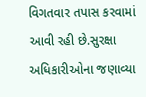વિગતવાર તપાસ કરવામાં આવી રહી છે.સુરક્ષા અધિકારીઓના જણાવ્યા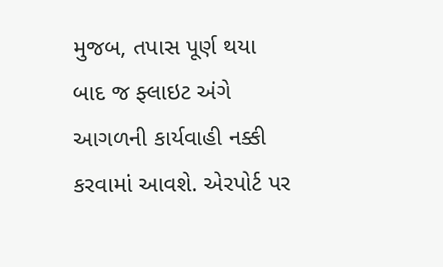મુજબ, તપાસ પૂર્ણ થયા બાદ જ ફ્લાઇટ અંગે આગળની કાર્યવાહી નક્કી કરવામાં આવશે. એરપોર્ટ પર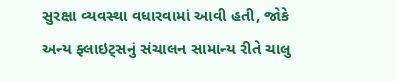સુરક્ષા વ્યવસ્થા વધારવામાં આવી હતી, જોકે અન્ય ફ્લાઇટ્સનું સંચાલન સામાન્ય રીતે ચાલુ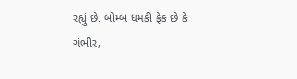રહ્યું છે. બોમ્બ ધમકી ફેક છે કે ગંભીર,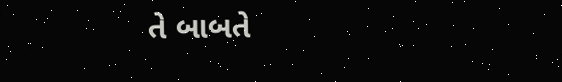તે બાબતે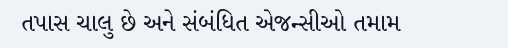તપાસ ચાલુ છે અને સંબંધિત એજન્સીઓ તમામ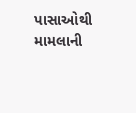પાસાઓથી મામલાની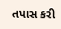તપાસ કરી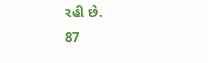રહી છે.
87